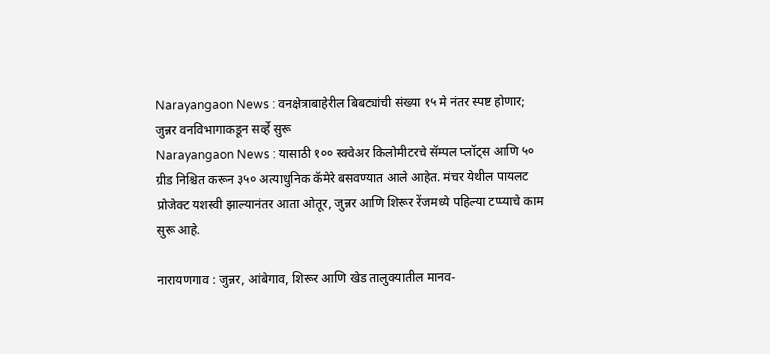Narayangaon News : वनक्षेत्राबाहेरील बिबट्यांची संख्या १५ मे नंतर स्पष्ट होणार; जुन्नर वनविभागाकडून सर्व्हे सुरू
Narayangaon News : यासाठी १०० स्क्वेअर किलोमीटरचे सॅम्पल प्लॉट्स आणि ५० ग्रीड निश्चित करून ३५० अत्याधुनिक कॅमेरे बसवण्यात आले आहेत. मंचर येथील पायलट प्रोजेक्ट यशस्वी झाल्यानंतर आता ओतूर, जुन्नर आणि शिरूर रेंजमध्ये पहिल्या टप्प्याचे काम सुरू आहे.

नारायणगाव : जुन्नर, आंबेगाव, शिरूर आणि खेड तालुक्यातील मानव-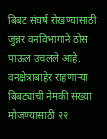बिबट संघर्ष रोखण्यासाठी जुन्नर वनविभागाने ठोस पाऊल उचलले आहे. वनक्षेत्राबाहेर राहणाऱ्या बिबट्यांची नेमकी संख्या मोजण्यासाठी २२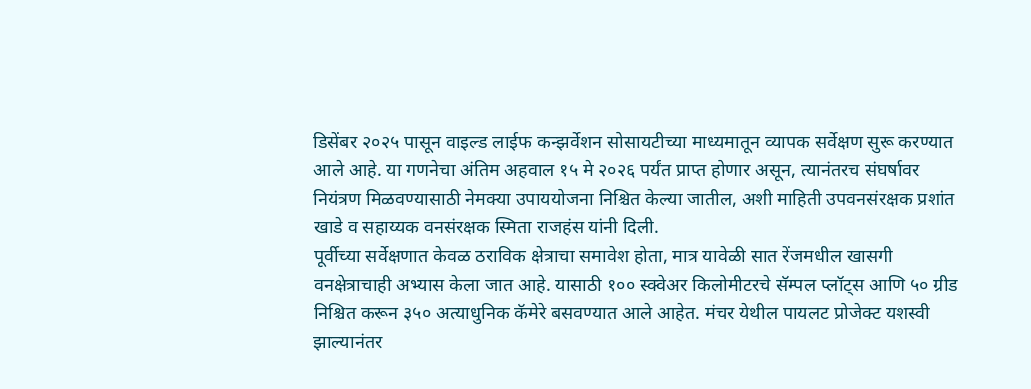डिसेंबर २०२५ पासून वाइल्ड लाईफ कन्झर्वेशन सोसायटीच्या माध्यमातून व्यापक सर्वेक्षण सुरू करण्यात आले आहे. या गणनेचा अंतिम अहवाल १५ मे २०२६ पर्यंत प्राप्त होणार असून, त्यानंतरच संघर्षावर नियंत्रण मिळवण्यासाठी नेमक्या उपाययोजना निश्चित केल्या जातील, अशी माहिती उपवनसंरक्षक प्रशांत खाडे व सहाय्यक वनसंरक्षक स्मिता राजहंस यांनी दिली.
पूर्वीच्या सर्वेक्षणात केवळ ठराविक क्षेत्राचा समावेश होता, मात्र यावेळी सात रेंजमधील खासगी वनक्षेत्राचाही अभ्यास केला जात आहे. यासाठी १०० स्क्वेअर किलोमीटरचे सॅम्पल प्लॉट्स आणि ५० ग्रीड निश्चित करून ३५० अत्याधुनिक कॅमेरे बसवण्यात आले आहेत. मंचर येथील पायलट प्रोजेक्ट यशस्वी झाल्यानंतर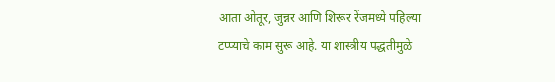आता ओतूर, जुन्नर आणि शिरूर रेंजमध्ये पहिल्या टप्प्याचे काम सुरू आहे. या शास्त्रीय पद्धतीमुळे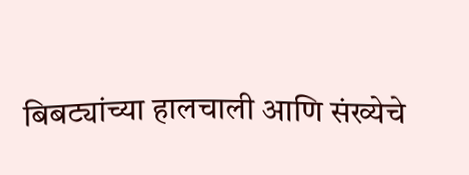बिबट्यांच्या हालचाली आणि संख्येचे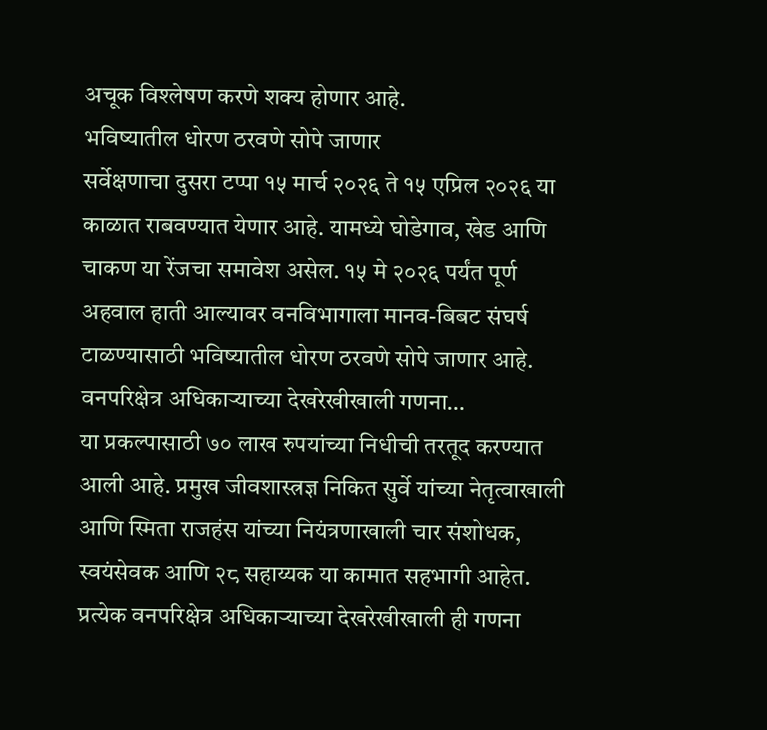अचूक विश्लेषण करणे शक्य होणार आहे.
भविष्यातील धोरण ठरवणे सोपे जाणार
सर्वेक्षणाचा दुसरा टप्पा १५ मार्च २०२६ ते १५ एप्रिल २०२६ या काळात राबवण्यात येणार आहे. यामध्ये घोडेगाव, खेड आणि चाकण या रेंजचा समावेश असेल. १५ मे २०२६ पर्यंत पूर्ण अहवाल हाती आल्यावर वनविभागाला मानव-बिबट संघर्ष टाळण्यासाठी भविष्यातील धोरण ठरवणे सोपे जाणार आहे.
वनपरिक्षेत्र अधिकाऱ्याच्या देखरेखीखाली गणना…
या प्रकल्पासाठी ७० लाख रुपयांच्या निधीची तरतूद करण्यात आली आहे. प्रमुख जीवशास्त्रज्ञ निकित सुर्वे यांच्या नेतृत्वाखाली आणि स्मिता राजहंस यांच्या नियंत्रणाखाली चार संशोधक, स्वयंसेवक आणि २८ सहाय्यक या कामात सहभागी आहेत. प्रत्येक वनपरिक्षेत्र अधिकाऱ्याच्या देखरेखीखाली ही गणना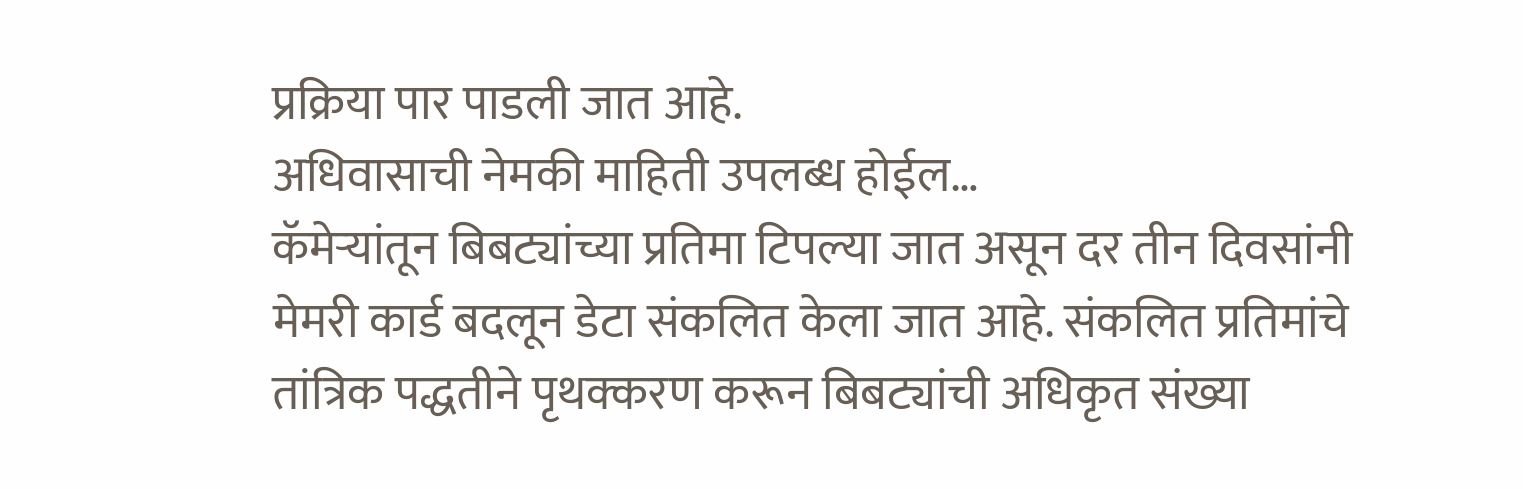प्रक्रिया पार पाडली जात आहे.
अधिवासाची नेमकी माहिती उपलब्ध होईल…
कॅमेऱ्यांतून बिबट्यांच्या प्रतिमा टिपल्या जात असून दर तीन दिवसांनी मेमरी कार्ड बदलून डेटा संकलित केला जात आहे. संकलित प्रतिमांचे तांत्रिक पद्धतीने पृथक्करण करून बिबट्यांची अधिकृत संख्या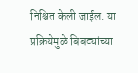निश्चित केली जाईल. या प्रक्रियेमुळे बिबट्यांच्या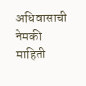अधिवासाची नेमकी माहिती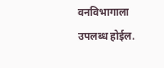वनविभागाला उपलब्ध होईल.